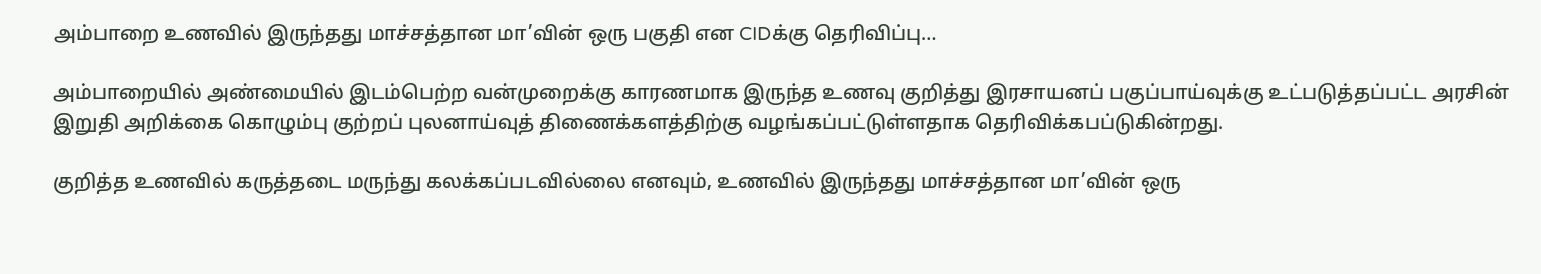அம்பாறை உணவில் இருந்தது மாச்சத்தான மா’வின் ஒரு பகுதி என CIDக்கு தெரிவிப்பு…

அம்பாறையில் அண்மையில் இடம்பெற்ற வன்முறைக்கு காரணமாக இருந்த உணவு குறித்து இரசாயனப் பகுப்பாய்வுக்கு உட்படுத்தப்பட்ட அரசின் இறுதி அறிக்கை கொழும்பு குற்றப் புலனாய்வுத் திணைக்களத்திற்கு வழங்கப்பட்டுள்ளதாக தெரிவிக்கபப்டுகின்றது.

குறித்த உணவில் கருத்தடை மருந்து கலக்கப்படவில்லை எனவும், உணவில் இருந்தது மாச்சத்தான மா’வின் ஒரு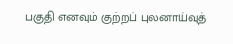பகுதி எனவும் குற்றப் புலனாய்வுத்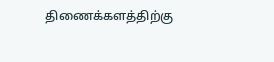திணைக்களத்திற்கு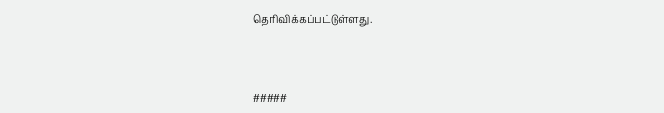தெரிவிக்கப்பட்டுள்ளது.



#####